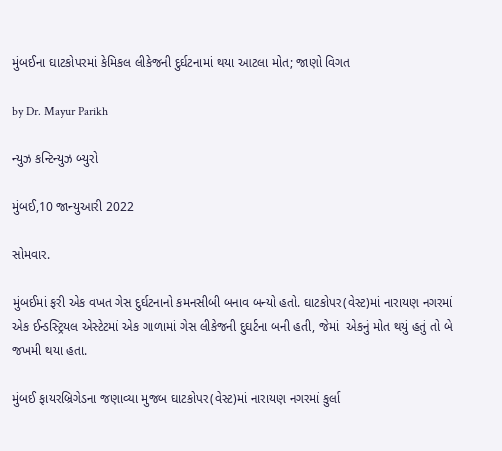મુંબઈના ઘાટકોપરમાં કેમિકલ લીકેજની દુર્ઘટનામાં થયા આટલા મોત; જાણો વિગત

by Dr. Mayur Parikh

ન્યુઝ કન્ટિન્યુઝ બ્યુરો

મુંબઈ,10 જાન્યુઆરી 2022

સોમવાર.

મુંબઈમાં ફરી એક વખત ગેસ દુર્ઘટનાનો કમનસીબી બનાવ બન્યો હતો. ઘાટકોપર(વેસ્ટ)માં નારાયણ નગરમાં એક ઈન્ડસ્ટ્રિયલ એસ્ટેટમાં એક ગાળામાં ગેસ લીકેજની દુઘર્ટના બની હતી, જેમાં  એકનું મોત થયું હતું તો બે જખમી થયા હતા.

મુંબઈ ફાયરબ્રિગેડના જણાવ્યા મુજબ ઘાટકોપર(વેસ્ટ)માં નારાયણ નગરમાં કુર્લા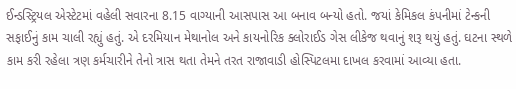ઈન્ડસ્ટ્રિયલ એસ્ટેટમાં વહેલી સવારના 8.15 વાગ્યાની આસપાસ આ બનાવ બન્યો હતો. જયાં કેમિકલ કંપનીમાં ટેન્કની સફાઈનું કામ ચાલી રહ્યું હતું. એ દરમિયાન મેથાનોલ અને કાયનોરિક ક્લોરાઈડ ગેસ લીકેજ થવાનું શરૂ થયું હતું. ઘટના સ્થળે કામ કરી રહેલા ત્રણ કર્મચારીને તેનો ત્રાસ થતા તેમને તરત રાજાવાડી હોસ્પિટલમા દાખલ કરવામાં આવ્યા હતા.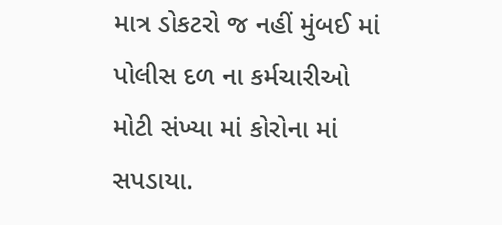માત્ર ડોકટરો જ નહીં મુંબઈ માં પોલીસ દળ ના કર્મચારીઓ મોટી સંખ્યા માં કોરોના માં સપડાયા.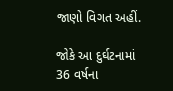જાણો વિગત અહીં.

જોકે આ દુર્ઘટનામાં 36 વર્ષના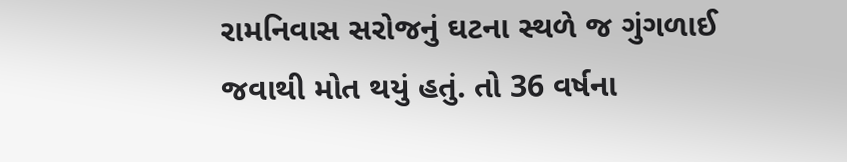રામનિવાસ સરોજનું ઘટના સ્થળે જ ગુંગળાઈ જવાથી મોત થયું હતું. તો 36 વર્ષના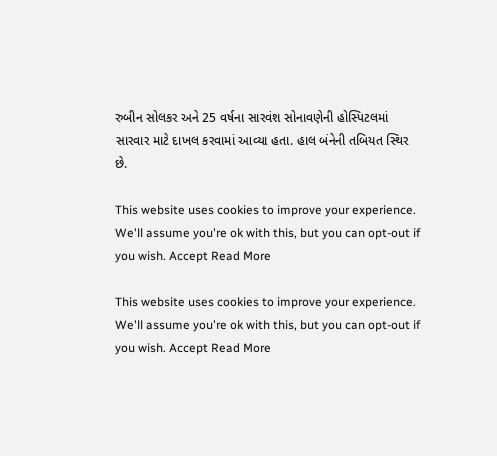રુબીન સોલકર અને 25 વર્ષના સારવંશ સોનાવણેની હોસ્પિટલમાં સારવાર માટે દાખલ કરવામાં આવ્યા હતા. હાલ બંનેની તબિયત સ્થિર છે.

This website uses cookies to improve your experience. We'll assume you're ok with this, but you can opt-out if you wish. Accept Read More

This website uses cookies to improve your experience. We'll assume you're ok with this, but you can opt-out if you wish. Accept Read More